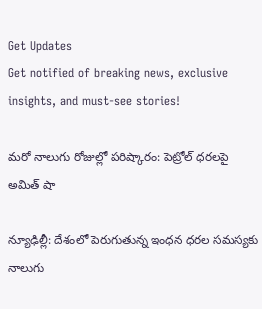Get Updates
Get notified of breaking news, exclusive insights, and must-see stories!

మరో నాలుగు రోజుల్లో పరిష్కారం: పెట్రోల్ ధరలపై అమిత్ షా

న్యూఢిల్లీ: దేశంలో పెరుగుతున్న ఇంధన ధరల సమస్యకు నాలుగు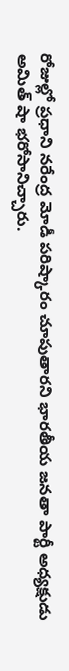రోజుల్లో ప్రధాని నరేంద్ర మోడీ పరిష్కారం చూపుతారని భారతీయ జనతా పార్టీ అధ్యక్షుడు అమిత్‌ షా భరోసానిచ్చారు.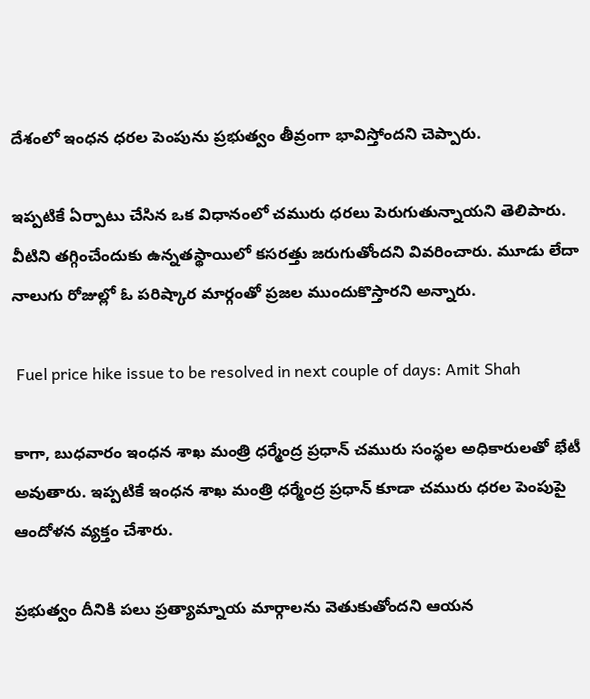దేశంలో ఇంధన ధరల పెంపును ప్రభుత్వం తీవ్రంగా భావిస్తోందని చెప్పారు.

ఇప్పటికే ఏర్పాటు చేసిన ఒక విధానంలో చమురు ధరలు పెరుగుతున్నాయని తెలిపారు. వీటిని తగ్గించేందుకు ఉన్నతస్థాయిలో కసరత్తు జరుగుతోందని వివరించారు. మూడు లేదా నాలుగు రోజుల్లో ఓ పరిష్కార మార్గంతో ప్రజల ముందుకొస్తారని అన్నారు.

 Fuel price hike issue to be resolved in next couple of days: Amit Shah

కాగా, బుధవారం ఇంధన శాఖ మంత్రి ధర్మేంద్ర ప్రధాన్‌ చమురు సంస్థల అధికారులతో భేటీ అవుతారు. ఇప్పటికే ఇంధన శాఖ మంత్రి ధర్మేంద్ర ప్రధాన్‌ కూడా చమురు ధరల పెంపుపై ఆందోళన వ్యక్తం చేశారు.

ప్రభుత్వం దీనికి పలు ప్రత్యామ్నాయ మార్గాలను వెతుకుతోందని ఆయన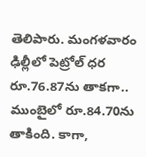తెలిపారు. మంగళవారం ఢిల్లీలో పెట్రోల్‌ ధర రూ.76.87ను తాకగా.. ముంబైలో రూ.84.70ను తాకింది. కాగా,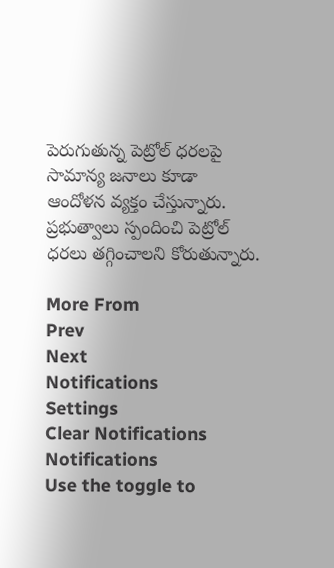పెరుగుతున్న పెట్రోల్ ధరలపై సామాన్య జనాలు కూడా ఆందోళన వ్యక్తం చేస్తున్నారు. ప్రభుత్వాలు స్పందించి పెట్రోల్ ధరలు తగ్గించాలని కోరుతున్నారు.

More From
Prev
Next
Notifications
Settings
Clear Notifications
Notifications
Use the toggle to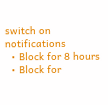switch on notifications
  • Block for 8 hours
  • Block for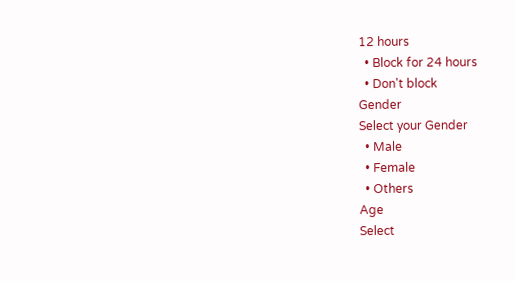12 hours
  • Block for 24 hours
  • Don't block
Gender
Select your Gender
  • Male
  • Female
  • Others
Age
Select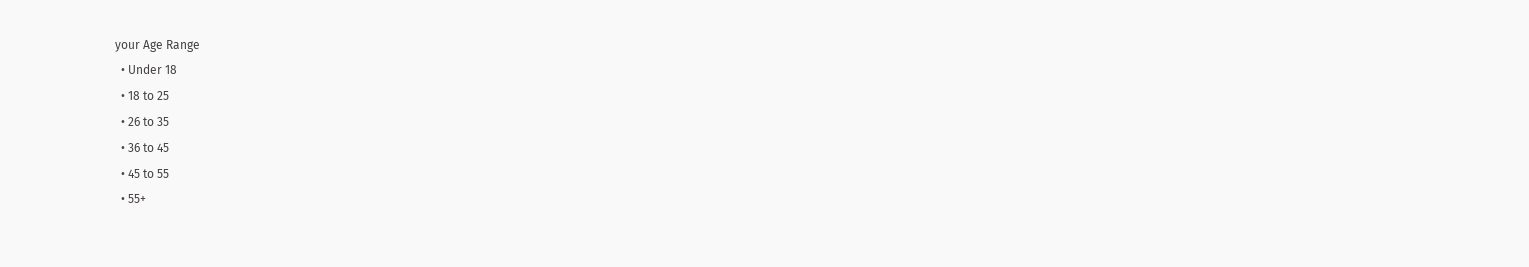your Age Range
  • Under 18
  • 18 to 25
  • 26 to 35
  • 36 to 45
  • 45 to 55
  • 55+